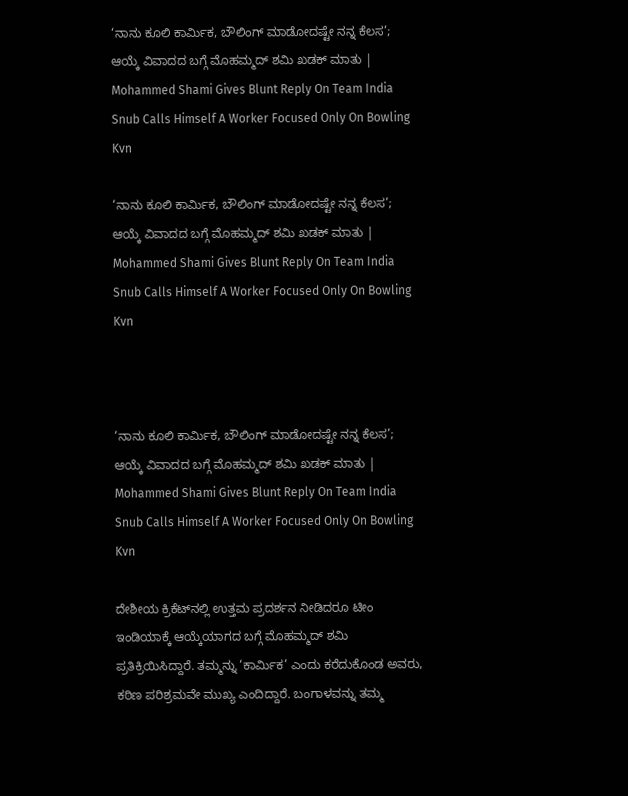‘ನಾನು ಕೂಲಿ ಕಾರ್ಮಿಕ, ಬೌಲಿಂಗ್ ಮಾಡೋದಷ್ಟೇ ನನ್ನ ಕೆಲಸ’; ಆಯ್ಕೆ ವಿವಾದದ ಬಗ್ಗೆ ಮೊಹಮ್ಮದ್ ಶಮಿ ಖಡಕ್ ಮಾತು | Mohammed Shami Gives Blunt Reply On Team India Snub Calls Himself A Worker Focused Only On Bowling Kvn

‘ನಾನು ಕೂಲಿ ಕಾರ್ಮಿಕ, ಬೌಲಿಂಗ್ ಮಾಡೋದಷ್ಟೇ ನನ್ನ ಕೆಲಸ’; ಆಯ್ಕೆ ವಿವಾದದ ಬಗ್ಗೆ ಮೊಹಮ್ಮದ್ ಶಮಿ ಖಡಕ್ ಮಾತು | Mohammed Shami Gives Blunt Reply On Team India Snub Calls Himself A Worker Focused Only On Bowling Kvn



‘ನಾನು ಕೂಲಿ ಕಾರ್ಮಿಕ, ಬೌಲಿಂಗ್ ಮಾಡೋದಷ್ಟೇ ನನ್ನ ಕೆಲಸ’; ಆಯ್ಕೆ ವಿವಾದದ ಬಗ್ಗೆ ಮೊಹಮ್ಮದ್ ಶಮಿ ಖಡಕ್ ಮಾತು | Mohammed Shami Gives Blunt Reply On Team India Snub Calls Himself A Worker Focused Only On Bowling Kvn

ದೇಶೀಯ ಕ್ರಿಕೆಟ್‌ನಲ್ಲಿ ಉತ್ತಮ ಪ್ರದರ್ಶನ ನೀಡಿದರೂ ಟೀಂ ಇಂಡಿಯಾಕ್ಕೆ ಆಯ್ಕೆಯಾಗದ ಬಗ್ಗೆ ಮೊಹಮ್ಮದ್ ಶಮಿ ಪ್ರತಿಕ್ರಿಯಿಸಿದ್ದಾರೆ. ತಮ್ಮನ್ನು ‘ಕಾರ್ಮಿಕ’ ಎಂದು ಕರೆದುಕೊಂಡ ಅವರು, ಕಠಿಣ ಪರಿಶ್ರಮವೇ ಮುಖ್ಯ ಎಂದಿದ್ದಾರೆ. ಬಂಗಾಳವನ್ನು ತಮ್ಮ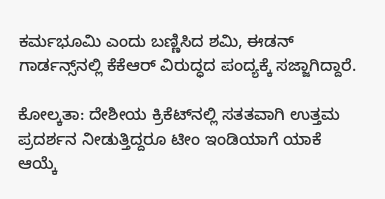ಕರ್ಮಭೂಮಿ ಎಂದು ಬಣ್ಣಿಸಿದ ಶಮಿ, ಈಡನ್ ಗಾರ್ಡನ್ಸ್‌ನಲ್ಲಿ ಕೆಕೆಆರ್ ವಿರುದ್ಧದ ಪಂದ್ಯಕ್ಕೆ ಸಜ್ಜಾಗಿದ್ದಾರೆ.

ಕೋಲ್ಕತಾ: ದೇಶೀಯ ಕ್ರಿಕೆಟ್‌ನಲ್ಲಿ ಸತತವಾಗಿ ಉತ್ತಮ ಪ್ರದರ್ಶನ ನೀಡುತ್ತಿದ್ದರೂ ಟೀಂ ಇಂಡಿಯಾಗೆ ಯಾಕೆ ಆಯ್ಕೆ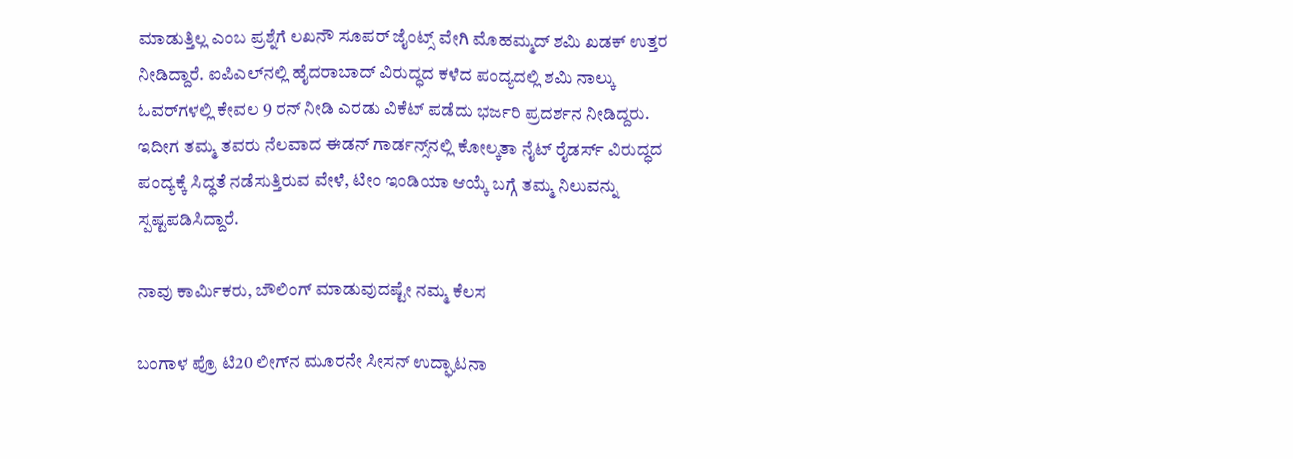ಮಾಡುತ್ತಿಲ್ಲ ಎಂಬ ಪ್ರಶ್ನೆಗೆ ಲಖನೌ ಸೂಪರ್ ಜೈಂಟ್ಸ್ ವೇಗಿ ಮೊಹಮ್ಮದ್ ಶಮಿ ಖಡಕ್ ಉತ್ತರ ನೀಡಿದ್ದಾರೆ. ಐಪಿಎಲ್‌ನಲ್ಲಿ ಹೈದರಾಬಾದ್ ವಿರುದ್ಧದ ಕಳೆದ ಪಂದ್ಯದಲ್ಲಿ ಶಮಿ ನಾಲ್ಕು ಓವರ್‌ಗಳಲ್ಲಿ ಕೇವಲ 9 ರನ್ ನೀಡಿ ಎರಡು ವಿಕೆಟ್ ಪಡೆದು ಭರ್ಜರಿ ಪ್ರದರ್ಶನ ನೀಡಿದ್ದರು. ಇದೀಗ ತಮ್ಮ ತವರು ನೆಲವಾದ ಈಡನ್ ಗಾರ್ಡನ್ಸ್‌ನಲ್ಲಿ ಕೋಲ್ಕತಾ ನೈಟ್ ರೈಡರ್ಸ್ ವಿರುದ್ಧದ ಪಂದ್ಯಕ್ಕೆ ಸಿದ್ಧತೆ ನಡೆಸುತ್ತಿರುವ ವೇಳೆ, ಟೀಂ ಇಂಡಿಯಾ ಆಯ್ಕೆ ಬಗ್ಗೆ ತಮ್ಮ ನಿಲುವನ್ನು ಸ್ಪಷ್ಟಪಡಿಸಿದ್ದಾರೆ.

ನಾವು ಕಾರ್ಮಿಕರು, ಬೌಲಿಂಗ್ ಮಾಡುವುದಷ್ಟೇ ನಮ್ಮ ಕೆಲಸ

ಬಂಗಾಳ ಪ್ರೊ ಟಿ20 ಲೀಗ್‌ನ ಮೂರನೇ ಸೀಸನ್ ಉದ್ಘಾಟನಾ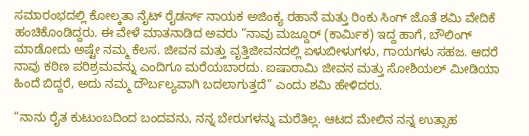ಸಮಾರಂಭದಲ್ಲಿ ಕೋಲ್ಕತಾ ನೈಟ್ ರೈಡರ್ಸ್ ನಾಯಕ ಅಜಿಂಕ್ಯ ರಹಾನೆ ಮತ್ತು ರಿಂಕು ಸಿಂಗ್ ಜೊತೆ ಶಮಿ ವೇದಿಕೆ ಹಂಚಿಕೊಂಡಿದ್ದರು. ಈ ವೇಳೆ ಮಾತನಾಡಿದ ಅವರು “ನಾವು ಮಜ್ದೂರ್ (ಕಾರ್ಮಿಕ) ಇದ್ದ ಹಾಗೆ, ಬೌಲಿಂಗ್ ಮಾಡೋದು ಅಷ್ಟೇ ನಮ್ಮ ಕೆಲಸ. ಜೀವನ ಮತ್ತು ವೃತ್ತಿಜೀವನದಲ್ಲಿ ಏಳುಬೀಳುಗಳು, ಗಾಯಗಳು ಸಹಜ. ಆದರೆ ನಾವು ಕಠಿಣ ಪರಿಶ್ರಮವನ್ನು ಎಂದಿಗೂ ಮರೆಯಬಾರದು. ಐಷಾರಾಮಿ ಜೀವನ ಮತ್ತು ಸೋಶಿಯಲ್ ಮೀಡಿಯಾ ಹಿಂದೆ ಬಿದ್ದರೆ, ಅದು ನಮ್ಮ ದೌರ್ಬಲ್ಯವಾಗಿ ಬದಲಾಗುತ್ತದೆ” ಎಂದು ಶಮಿ ಹೇಳಿದರು.

“ನಾನು ರೈತ ಕುಟುಂಬದಿಂದ ಬಂದವನು, ನನ್ನ ಬೇರುಗಳನ್ನು ಮರೆತಿಲ್ಲ. ಆಟದ ಮೇಲಿನ ನನ್ನ ಉತ್ಸಾಹ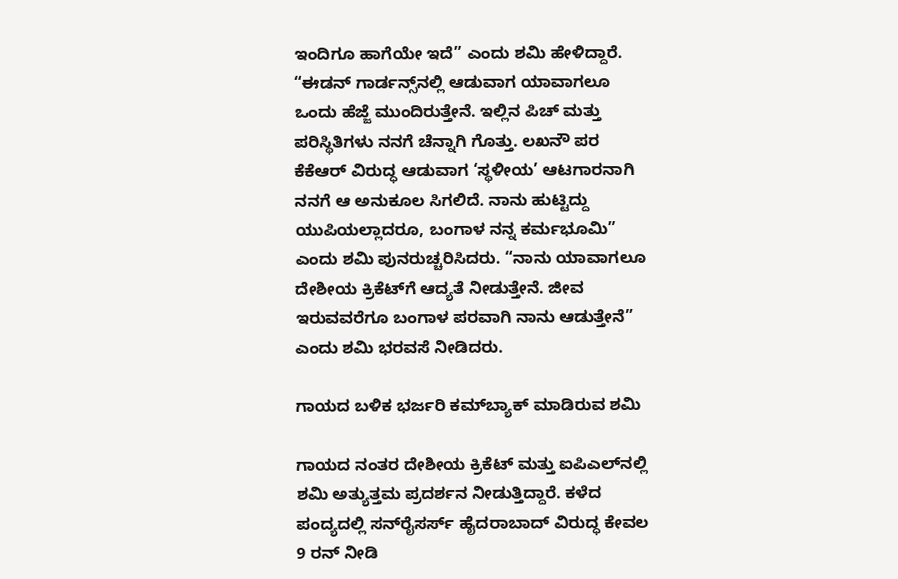ಇಂದಿಗೂ ಹಾಗೆಯೇ ಇದೆ” ಎಂದು ಶಮಿ ಹೇಳಿದ್ದಾರೆ. “ಈಡನ್ ಗಾರ್ಡನ್ಸ್‌ನಲ್ಲಿ ಆಡುವಾಗ ಯಾವಾಗಲೂ ಒಂದು ಹೆಜ್ಜೆ ಮುಂದಿರುತ್ತೇನೆ. ಇಲ್ಲಿನ ಪಿಚ್ ಮತ್ತು ಪರಿಸ್ಥಿತಿಗಳು ನನಗೆ ಚೆನ್ನಾಗಿ ಗೊತ್ತು. ಲಖನೌ ಪರ ಕೆಕೆಆರ್ ವಿರುದ್ಧ ಆಡುವಾಗ ‘ಸ್ಥಳೀಯ’ ಆಟಗಾರನಾಗಿ ನನಗೆ ಆ ಅನುಕೂಲ ಸಿಗಲಿದೆ. ನಾನು ಹುಟ್ಟಿದ್ದು ಯುಪಿಯಲ್ಲಾದರೂ, ಬಂಗಾಳ ನನ್ನ ಕರ್ಮಭೂಮಿ” ಎಂದು ಶಮಿ ಪುನರುಚ್ಚರಿಸಿದರು. “ನಾನು ಯಾವಾಗಲೂ ದೇಶೀಯ ಕ್ರಿಕೆಟ್‌ಗೆ ಆದ್ಯತೆ ನೀಡುತ್ತೇನೆ. ಜೀವ ಇರುವವರೆಗೂ ಬಂಗಾಳ ಪರವಾಗಿ ನಾನು ಆಡುತ್ತೇನೆ” ಎಂದು ಶಮಿ ಭರವಸೆ ನೀಡಿದರು.

ಗಾಯದ ಬಳಿಕ ಭರ್ಜರಿ ಕಮ್‌ಬ್ಯಾಕ್ ಮಾಡಿರುವ ಶಮಿ

ಗಾಯದ ನಂತರ ದೇಶೀಯ ಕ್ರಿಕೆಟ್ ಮತ್ತು ಐಪಿಎಲ್‌ನಲ್ಲಿ ಶಮಿ ಅತ್ಯುತ್ತಮ ಪ್ರದರ್ಶನ ನೀಡುತ್ತಿದ್ದಾರೆ. ಕಳೆದ ಪಂದ್ಯದಲ್ಲಿ ಸನ್‌ರೈಸರ್ಸ್ ಹೈದರಾಬಾದ್ ವಿರುದ್ಧ ಕೇವಲ 9 ರನ್ ನೀಡಿ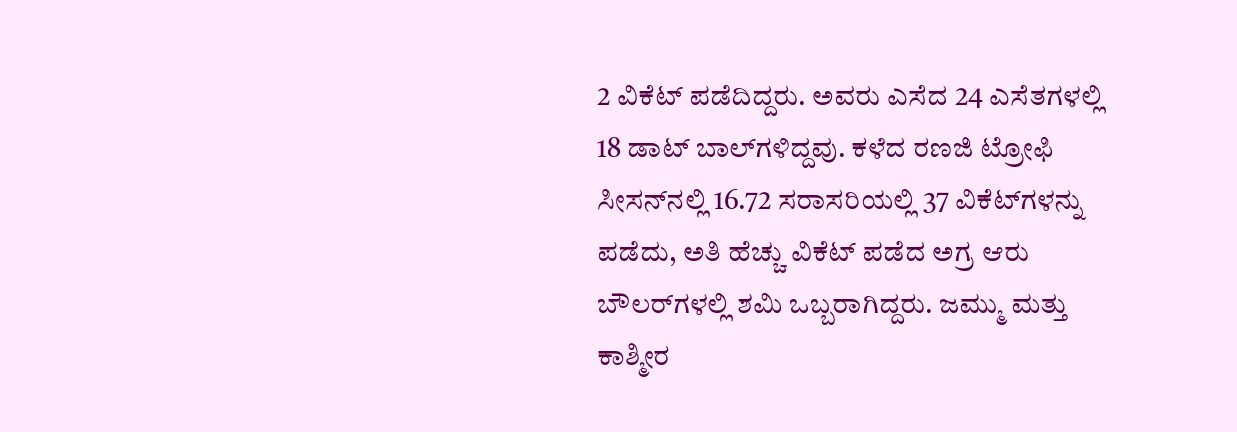2 ವಿಕೆಟ್ ಪಡೆದಿದ್ದರು. ಅವರು ಎಸೆದ 24 ಎಸೆತಗಳಲ್ಲಿ 18 ಡಾಟ್ ಬಾಲ್‌ಗಳಿದ್ದವು. ಕಳೆದ ರಣಜಿ ಟ್ರೋಫಿ ಸೀಸನ್‌ನಲ್ಲಿ 16.72 ಸರಾಸರಿಯಲ್ಲಿ 37 ವಿಕೆಟ್‌ಗಳನ್ನು ಪಡೆದು, ಅತಿ ಹೆಚ್ಚು ವಿಕೆಟ್ ಪಡೆದ ಅಗ್ರ ಆರು ಬೌಲರ್‌ಗಳಲ್ಲಿ ಶಮಿ ಒಬ್ಬರಾಗಿದ್ದರು. ಜಮ್ಮು ಮತ್ತು ಕಾಶ್ಮೀರ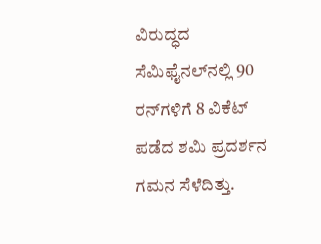ವಿರುದ್ಧದ ಸೆಮಿಫೈನಲ್‌ನಲ್ಲಿ 90 ರನ್‌ಗಳಿಗೆ 8 ವಿಕೆಟ್ ಪಡೆದ ಶಮಿ ಪ್ರದರ್ಶನ ಗಮನ ಸೆಳೆದಿತ್ತು.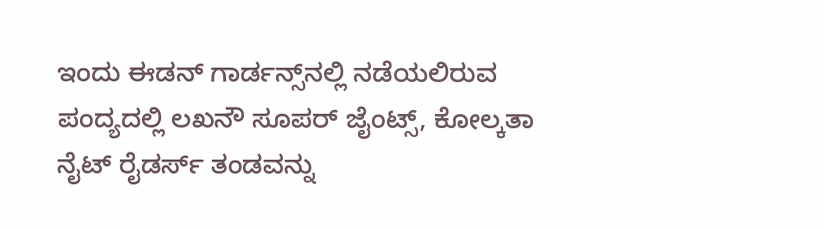ಇಂದು ಈಡನ್ ಗಾರ್ಡನ್ಸ್‌ನಲ್ಲಿ ನಡೆಯಲಿರುವ ಪಂದ್ಯದಲ್ಲಿ ಲಖನೌ ಸೂಪರ್ ಜೈಂಟ್ಸ್, ಕೋಲ್ಕತಾ ನೈಟ್ ರೈಡರ್ಸ್ ತಂಡವನ್ನು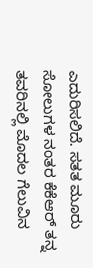ಎದುರಿಸಲಿದೆ. ಸತತ ಮೂರು ಸೋಲುಗಳ ನಂತರ ಕೆಕೆಆರ್ ತನ್ನ ತವರಿನಲ್ಲಿ ಮೊದಲ ಗೆಲುವಿನ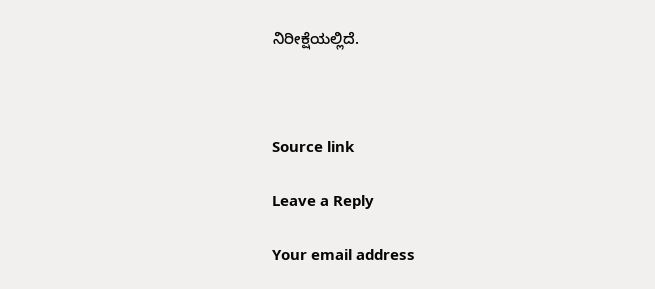ನಿರೀಕ್ಷೆಯಲ್ಲಿದೆ.



Source link

Leave a Reply

Your email address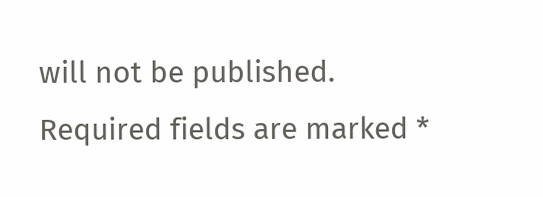will not be published. Required fields are marked *